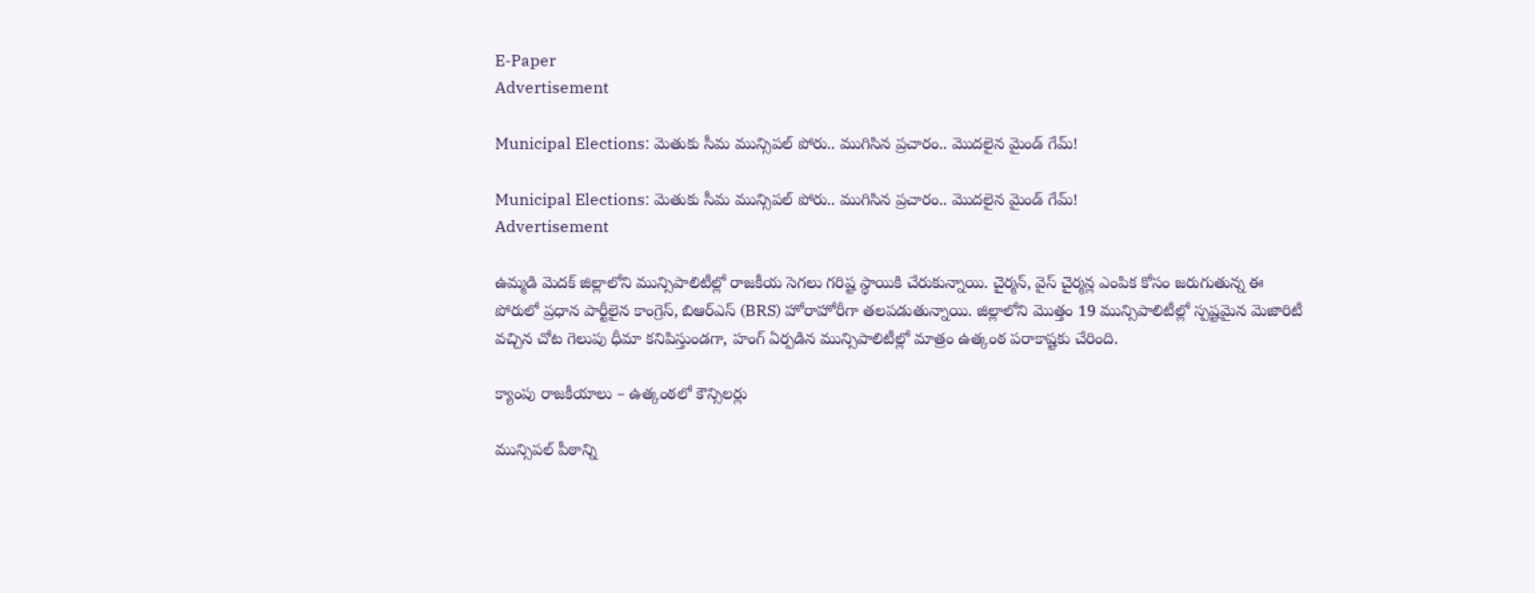E-Paper
Advertisement

Municipal Elections: మెతుకు సీమ మున్సిపల్ పోరు.. ముగిసిన ప్రచారం.. మొదలైన మైండ్ గేమ్!

Municipal Elections: మెతుకు సీమ మున్సిపల్ పోరు.. ముగిసిన ప్రచారం.. మొదలైన మైండ్ గేమ్!
Advertisement

ఉమ్మడి మెదక్ జిల్లాలోని మున్సిపాలిటీల్లో రాజకీయ సెగలు గరిష్ట స్థాయికి చేరుకున్నాయి. చైర్మన్, వైస్ చైర్మన్ల ఎంపిక కోసం జరుగుతున్న ఈ పోరులో ప్రధాన పార్టీలైన కాంగ్రెస్, బిఆర్ఎస్ (BRS) హోరాహోరీగా తలపడుతున్నాయి. జిల్లాలోని మొత్తం 19 మున్సిపాలిటీల్లో స్పష్టమైన మెజారిటీ వచ్చిన చోట గెలుపు ధీమా కనిపిస్తుండగా, హంగ్ ఏర్పడిన మున్సిపాలిటీల్లో మాత్రం ఉత్కంఠ పరాకాష్టకు చేరింది.

క్యాంపు రాజకీయాలు – ఉత్కంఠలో కౌన్సిలర్లు

మున్సిపల్ పీఠాన్ని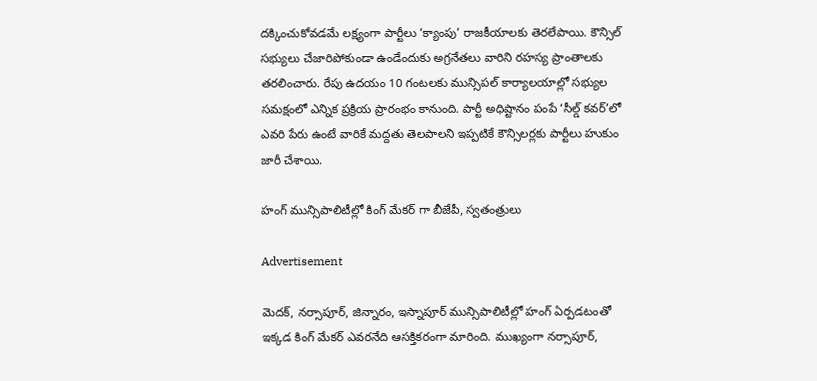దక్కించుకోవడమే లక్ష్యంగా పార్టీలు ‘క్యాంపు’ రాజకీయాలకు తెరలేపాయి. కౌన్సిల్ సభ్యులు చేజారిపోకుండా ఉండేందుకు అగ్రనేతలు వారిని రహస్య ప్రాంతాలకు తరలించారు. రేపు ఉదయం 10 గంటలకు మున్సిపల్ కార్యాలయాల్లో సభ్యుల సమక్షంలో ఎన్నిక ప్రక్రియ ప్రారంభం కానుంది. పార్టీ అధిష్టానం పంపే ‘సీల్డ్ కవర్’లో ఎవరి పేరు ఉంటే వారికే మద్దతు తెలపాలని ఇప్పటికే కౌన్సిలర్లకు పార్టీలు హుకుం జారీ చేశాయి.

హంగ్ మున్సిపాలిటీల్లో కింగ్ మేకర్ గా బీజేపీ, స్వతంత్రులు

Advertisement

మెదక్, నర్సాపూర్, జిన్నారం, ఇస్నాపూర్ మున్సిపాలిటీల్లో హంగ్ ఏర్పడటంతో ఇక్కడ కింగ్ మేకర్ ఎవరనేది ఆసక్తికరంగా మారింది. ముఖ్యంగా నర్సాపూర్,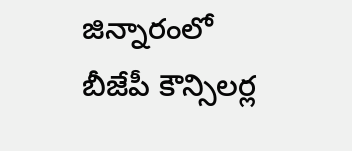జిన్నారంలో బీజేపీ కౌన్సిలర్ల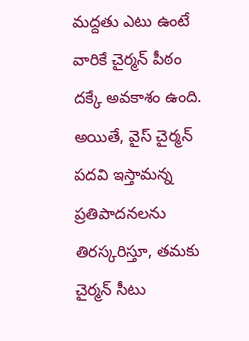మద్దతు ఎటు ఉంటే వారికే చైర్మన్ పీఠం దక్కే అవకాశం ఉంది. అయితే, వైస్ చైర్మన్ పదవి ఇస్తామన్న ప్రతిపాదనలను తిరస్కరిస్తూ, తమకు చైర్మన్ సీటు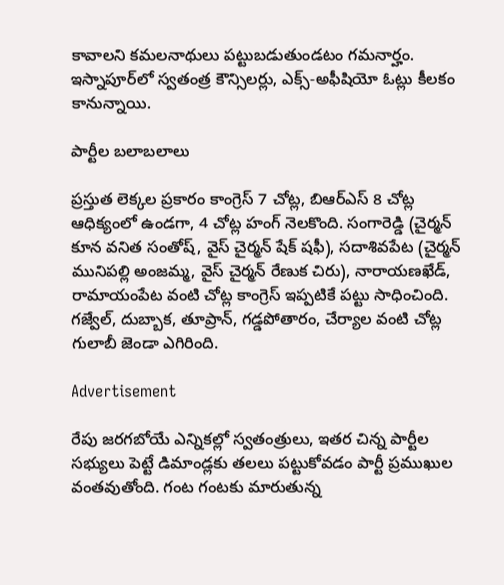కావాలని కమలనాథులు పట్టుబడుతుండటం గమనార్హం. ఇస్నాపూర్‌లో స్వతంత్ర కౌన్సిలర్లు, ఎక్స్-అఫీషియో ఓట్లు కీలకం కానున్నాయి.

పార్టీల బలాబలాలు

ప్రస్తుత లెక్కల ప్రకారం కాంగ్రెస్ 7 చోట్ల, బిఆర్ఎస్ 8 చోట్ల ఆధిక్యంలో ఉండగా, 4 చోట్ల హంగ్ నెలకొంది. సంగారెడ్డి (చైర్మన్ కూన వనిత సంతోష్, వైస్ చైర్మన్ షేక్ షఫీ), సదాశివపేట (చైర్మన్ మునిపల్లి అంజమ్మ, వైస్ చైర్మన్ రేణుక చిరు), నారాయణఖేడ్, రామాయంపేట వంటి చోట్ల కాంగ్రెస్ ఇప్పటికే పట్టు సాధించింది. గజ్వేల్, దుబ్బాక, తూప్రాన్, గడ్డపోతారం, చేర్యాల వంటి చోట్ల గులాబీ జెండా ఎగిరింది.

Advertisement

రేపు జరగబోయే ఎన్నికల్లో స్వతంత్రులు, ఇతర చిన్న పార్టీల సభ్యులు పెట్టే డిమాండ్లకు తలలు పట్టుకోవడం పార్టీ ప్రముఖుల వంతవుతోంది. గంట గంటకు మారుతున్న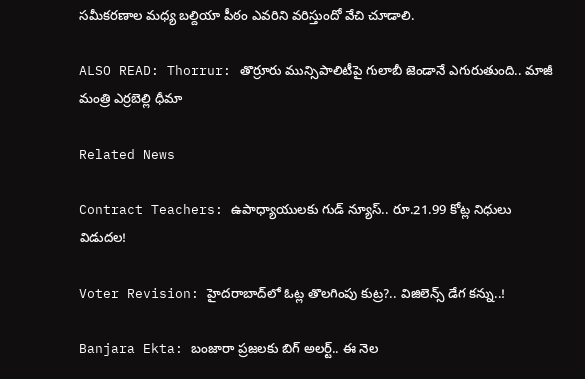సమీకరణాల మధ్య బల్దియా పీఠం ఎవరిని వరిస్తుందో వేచి చూడాలి.

ALSO READ: Thorrur: తొర్రూరు మున్సిపాలిటీపై గులాబీ జెండానే ఎగురుతుంది.. మాజీ మంత్రి ఎర్రబెల్లి ధీమా

Related News

Contract Teachers: ఉపాధ్యాయులకు గుడ్ న్యూస్.. రూ.21.99 కోట్ల నిధులు విడుదల!

Voter Revision: హైదరాబాద్‌లో ఓట్ల తొలగింపు కుట్ర?.. విజిలెన్స్ డేగ కన్ను..!

Banjara Ekta: బంజారా ప్రజలకు బిగ్ అలర్ట్.. ఈ నెల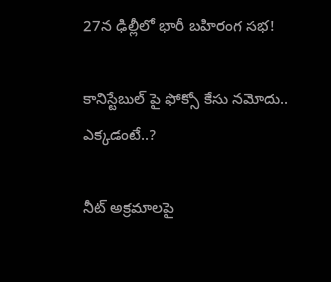27న ఢిల్లీలో భారీ బహిరంగ సభ!

కానిస్టేబుల్ పై ఫోక్సో కేసు నమోదు.. ఎక్కడంటే..?

నీట్ అక్రమాలపై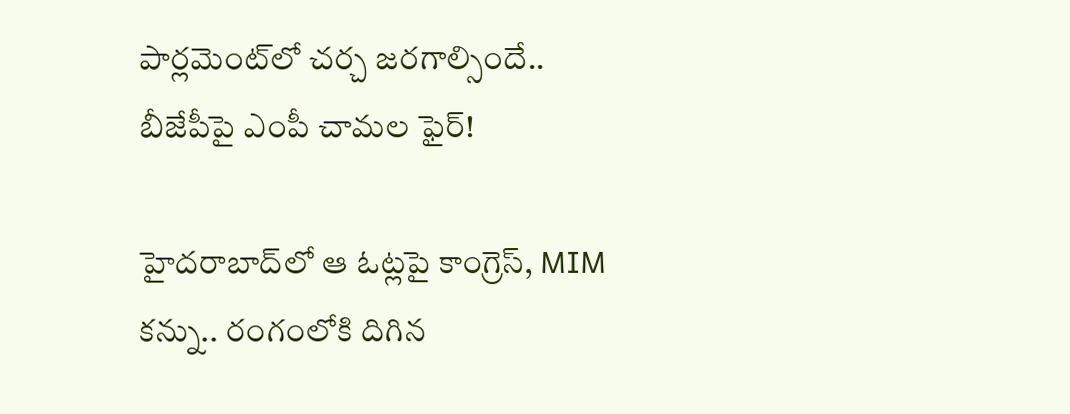పార్లమెంట్‌లో చర్చ జరగాల్సిందే.. బీజేపీపై ఎంపీ చామల ఫైర్!

హైదరాబాద్‌లో ఆ ఓట్లపై కాంగ్రెస్, MIM కన్ను.. రంగంలోకి దిగిన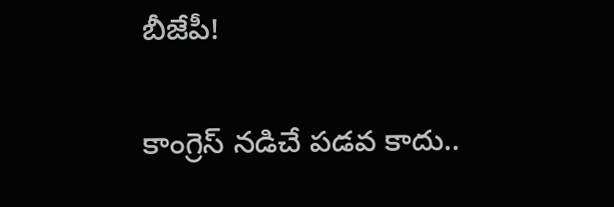బీజేపీ!

కాంగ్రెస్ నడిచే పడవ కాదు..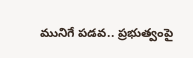మునిగే పడవ.. ప్రభుత్వంపై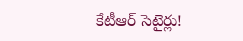కేటీఆర్ సెటైర్లు!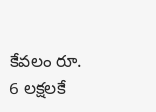కేవలం రూ. 6 లక్షలకే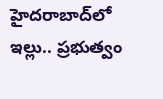హైదరాబాద్‌లో ఇల్లు.. ప్రభుత్వం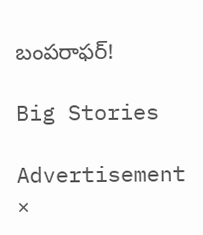బంపరాఫర్!

Big Stories

Advertisement
×